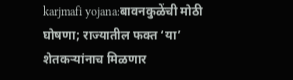karjmafi yojana:बावनकुळेंची मोठी घोषणा; राज्यातील फक्त ‘या’ शेतकऱ्यांनाच मिळणार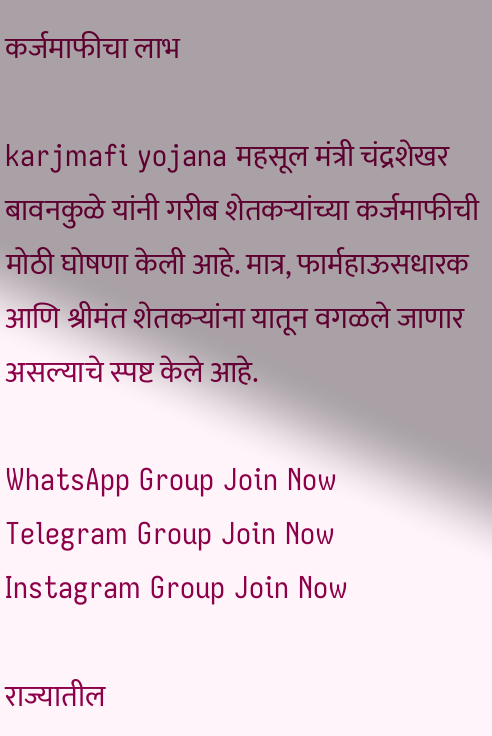कर्जमाफीचा लाभ

karjmafi yojana महसूल मंत्री चंद्रशेखर बावनकुळे यांनी गरीब शेतकऱ्यांच्या कर्जमाफीची मोठी घोषणा केली आहे. मात्र, फार्महाऊसधारक आणि श्रीमंत शेतकऱ्यांना यातून वगळले जाणार असल्याचे स्पष्ट केले आहे.

WhatsApp Group Join Now
Telegram Group Join Now
Instagram Group Join Now

राज्यातील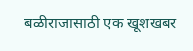बळीराजासाठी एक खूशखबर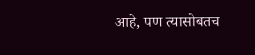आहे, पण त्यासोबतच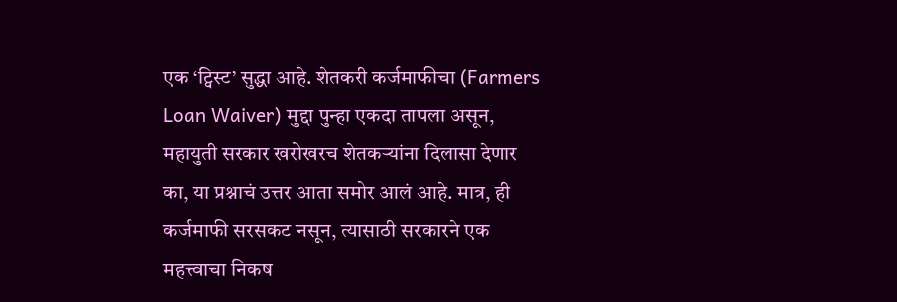एक ‘ट्विस्ट’ सुद्धा आहे. शेतकरी कर्जमाफीचा (Farmers Loan Waiver) मुद्दा पुन्हा एकदा तापला असून, महायुती सरकार खरोखरच शेतकऱ्यांना दिलासा देणार का, या प्रश्नाचं उत्तर आता समोर आलं आहे. मात्र, ही कर्जमाफी सरसकट नसून, त्यासाठी सरकारने एक महत्त्वाचा निकष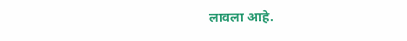लावला आहे.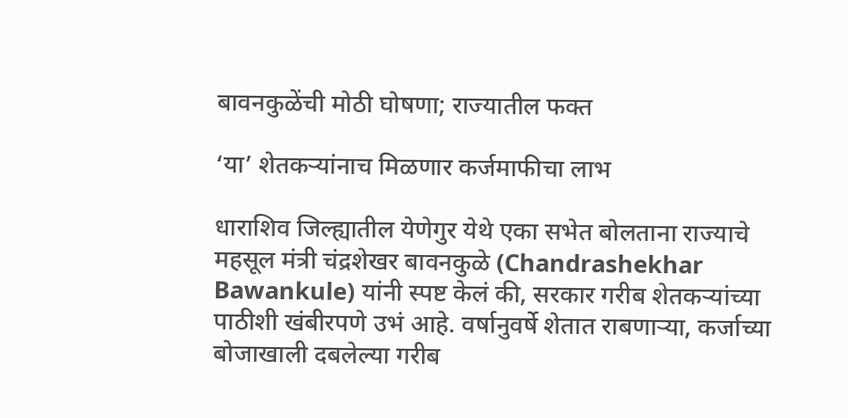बावनकुळेंची मोठी घोषणा; राज्यातील फक्त

‘या’ शेतकऱ्यांनाच मिळणार कर्जमाफीचा लाभ

धाराशिव जिल्ह्यातील येणेगुर येथे एका सभेत बोलताना राज्याचे महसूल मंत्री चंद्रशेखर बावनकुळे (Chandrashekhar Bawankule) यांनी स्पष्ट केलं की, सरकार गरीब शेतकऱ्यांच्या पाठीशी खंबीरपणे उभं आहे. वर्षानुवर्षे शेतात राबणाऱ्या, कर्जाच्या बोजाखाली दबलेल्या गरीब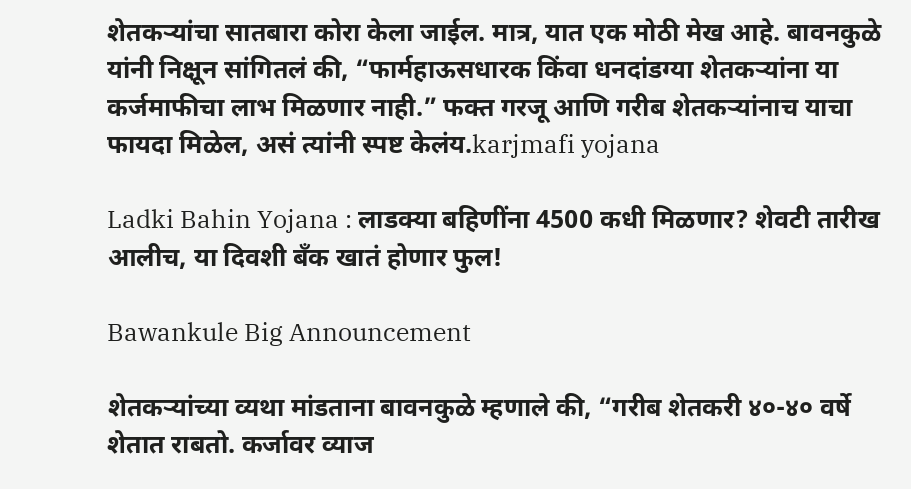शेतकऱ्यांचा सातबारा कोरा केला जाईल. मात्र, यात एक मोठी मेख आहे. बावनकुळे यांनी निक्षून सांगितलं की, “फार्महाऊसधारक किंवा धनदांडग्या शेतकऱ्यांना या कर्जमाफीचा लाभ मिळणार नाही.” फक्त गरजू आणि गरीब शेतकऱ्यांनाच याचा फायदा मिळेल, असं त्यांनी स्पष्ट केलंय.karjmafi yojana

Ladki Bahin Yojana : लाडक्या बहिणींना 4500 कधी मिळणार? शेवटी तारीख आलीच, या दिवशी बँक खातं होणार फुल!

Bawankule Big Announcement

शेतकऱ्यांच्या व्यथा मांडताना बावनकुळे म्हणाले की, “गरीब शेतकरी ४०-४० वर्षे शेतात राबतो. कर्जावर व्याज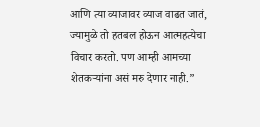आणि त्या व्याजावर व्याज वाढत जातं, ज्यामुळे तो हतबल होऊन आत्महत्येचा विचार करतो. पण आम्ही आमच्या शेतकऱ्यांना असं मरु देणार नाही.”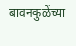बावनकुळेंच्या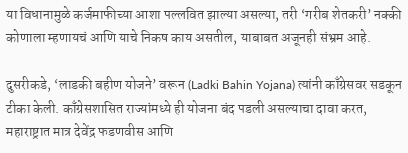या विधानामुळे कर्जमाफीच्या आशा पल्लवित झाल्या असल्या, तरी ‘गरीब शेतकरी’ नक्की कोणाला म्हणायचं आणि याचे निकष काय असतील, याबाबत अजूनही संभ्रम आहे.

दुसरीकडे, ‘लाडकी बहीण योजने’ वरून (Ladki Bahin Yojana) त्यांनी काँग्रेसवर सडकून टीका केली. काँग्रेसशासित राज्यांमध्ये ही योजना बंद पडली असल्याचा दावा करत, महाराष्ट्रात मात्र देवेंद्र फडणवीस आणि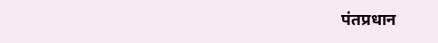पंतप्रधान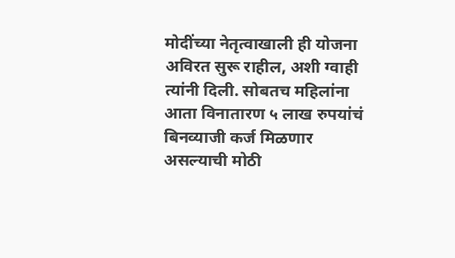मोदींच्या नेतृत्वाखाली ही योजना अविरत सुरू राहील, अशी ग्वाही त्यांनी दिली. सोबतच महिलांना आता विनातारण ५ लाख रुपयांचं बिनव्याजी कर्ज मिळणार असल्याची मोठी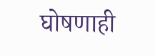घोषणाही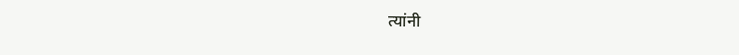त्यांनी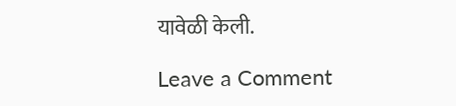यावेळी केली.

Leave a Comment